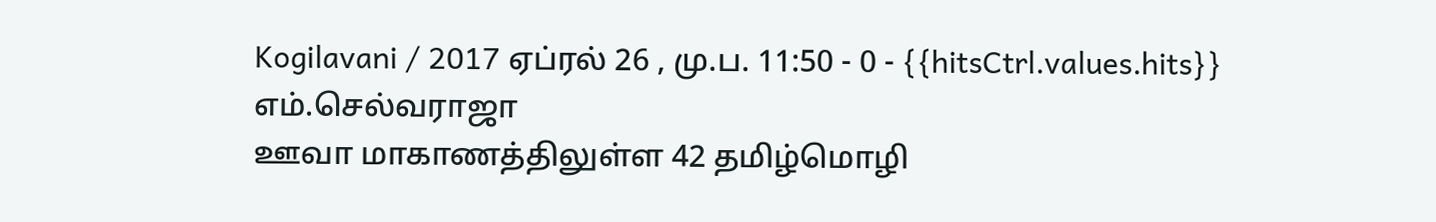Kogilavani / 2017 ஏப்ரல் 26 , மு.ப. 11:50 - 0 - {{hitsCtrl.values.hits}}
எம்.செல்வராஜா
ஊவா மாகாணத்திலுள்ள 42 தமிழ்மொழி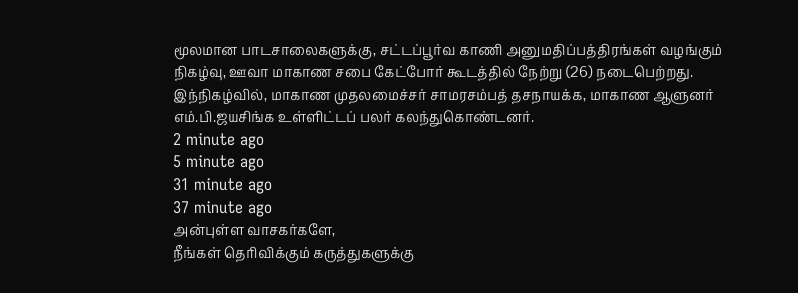மூலமான பாடசாலைகளுக்கு, சட்டப்பூர்வ காணி அனுமதிப்பத்திரங்கள் வழங்கும் நிகழ்வு, ஊவா மாகாண சபை கேட்போர் கூடத்தில் நேற்று (26) நடைபெற்றது. இந்நிகழ்வில், மாகாண முதலமைச்சர் சாமரசம்பத் தசநாயக்க, மாகாண ஆளுனர் எம்.பி.ஜயசிங்க உள்ளிட்டப் பலர் கலந்துகொண்டனர்.
2 minute ago
5 minute ago
31 minute ago
37 minute ago
அன்புள்ள வாசகர்களே,
நீங்கள் தெரிவிக்கும் கருத்துகளுக்கு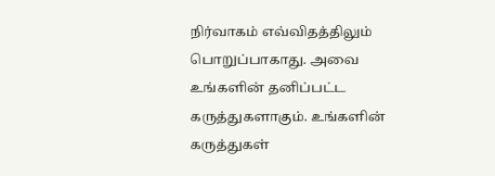நிர்வாகம் எவ்விதத்திலும் பொறுப்பாகாது. அவை உங்களின் தனிப்பட்ட கருத்துகளாகும். உங்களின் கருத்துகள்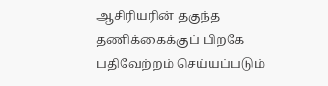ஆசிரியரின் தகுந்த தணிக்கைக்குப் பிறகே பதிவேற்றம் செய்யப்படும்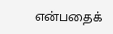என்பதைக்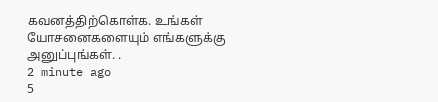கவனத்திற்கொள்க. உங்கள் யோசனைகளையும் எங்களுக்கு அனுப்புங்கள். .
2 minute ago
5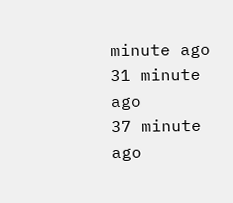minute ago
31 minute ago
37 minute ago